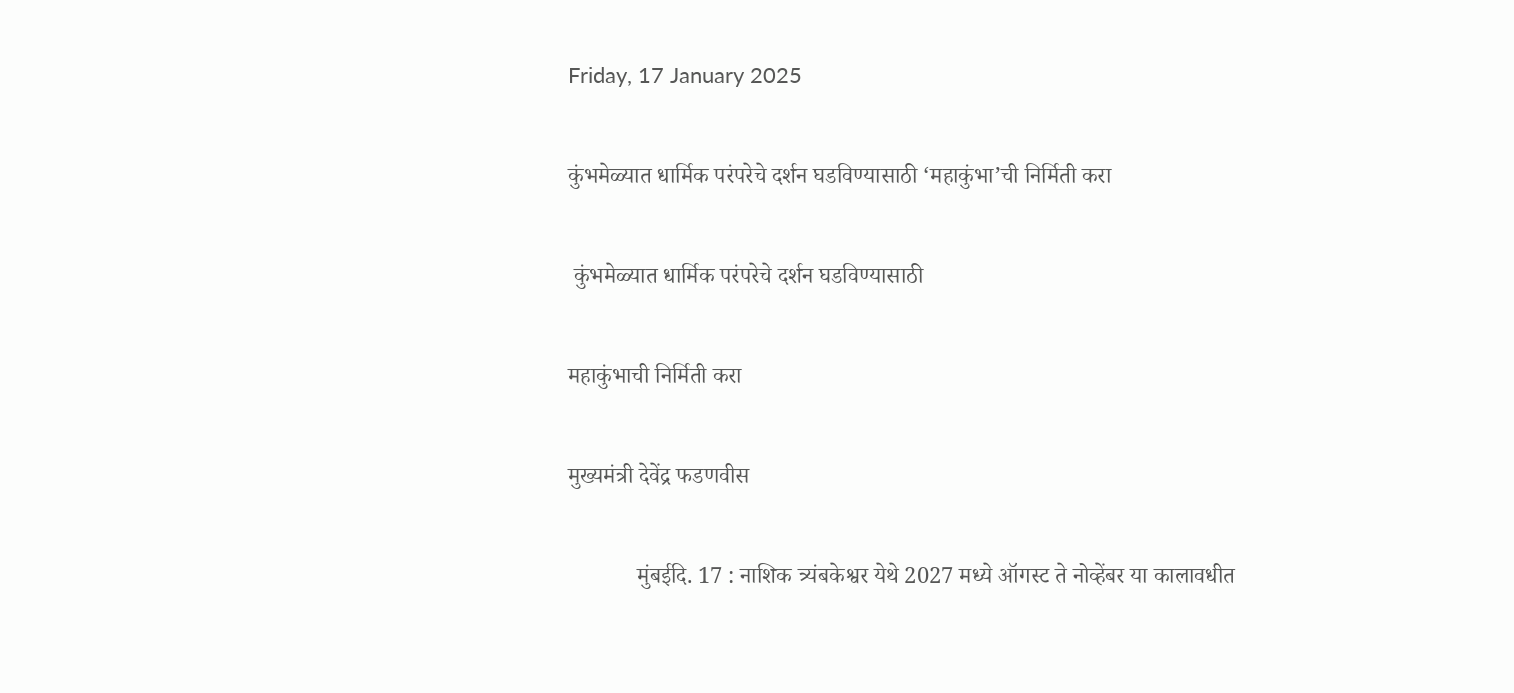Friday, 17 January 2025

कुंभमेळ्यात धार्मिक परंपरेचे दर्शन घडविण्यासाठी ‘महाकुंभा’ची निर्मिती करा

 कुंभमेळ्यात धार्मिक परंपरेचे दर्शन घडविण्यासाठी

महाकुंभाची निर्मिती करा

मुख्यमंत्री देवेंद्र फडणवीस

            मुंबईदि. 17 : नाशिक त्र्यंबकेश्वर येथे 2027 मध्ये ऑगस्ट ते नोव्हेंबर या कालावधीत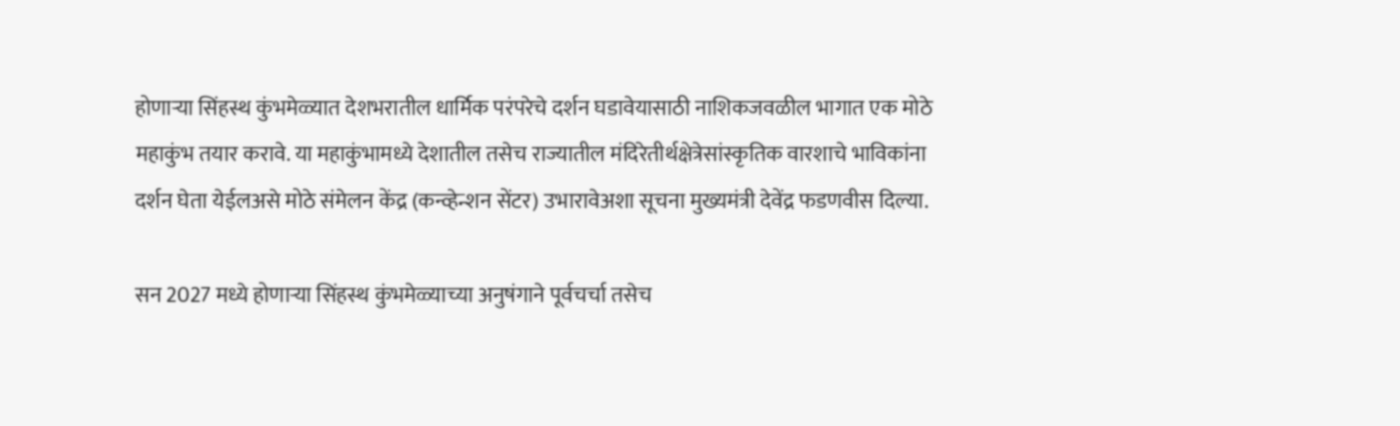होणाऱ्या सिंहस्थ कुंभमेळ्यात देशभरातील धार्मिक परंपरेचे दर्शन घडावेयासाठी नाशिकजवळील भागात एक मोठे महाकुंभ तयार करावे. या महाकुंभामध्ये देशातील तसेच राज्यातील मंदिरेतीर्थक्षेत्रेसांस्कृतिक वारशाचे भाविकांना दर्शन घेता येईलअसे मोठे संमेलन केंद्र (कन्व्हेन्शन सेंटर) उभारावेअशा सूचना मुख्यमंत्री देवेंद्र फडणवीस दिल्या.

सन 2027 मध्ये होणाऱ्या सिंहस्थ कुंभमेळ्याच्या अनुषंगाने पूर्वचर्चा तसेच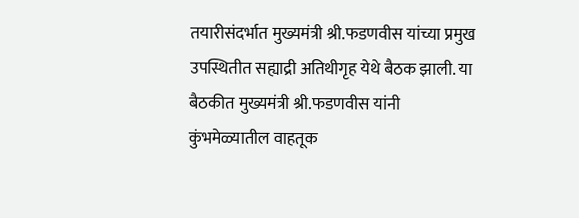तयारीसंदर्भात मुख्यमंत्री श्री.फडणवीस यांच्या प्रमुख उपस्थितीत सह्याद्री अतिथीगृह येथे बैठक झाली. या बैठकीत मुख्यमंत्री श्री.फडणवीस यांनी कुंभमेळ्यातील वाहतूक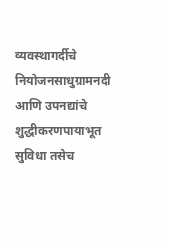व्यवस्थागर्दीचे नियोजनसाधुग्रामनदी आणि उपनद्यांचे शुद्धीकरणपायाभूत सुविधा तसेच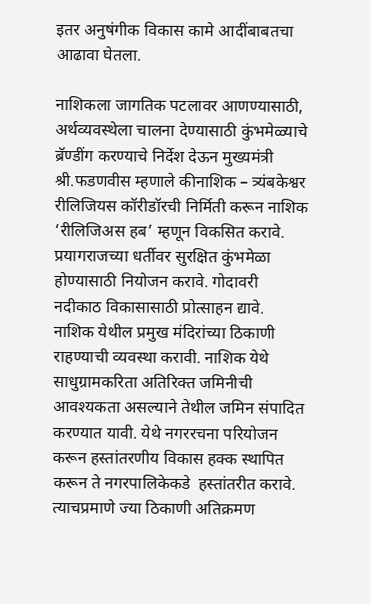इतर अनुषंगीक विकास कामे आदींबाबतचा आढावा घेतला.

नाशिकला जागतिक पटलावर आणण्यासाठी, अर्थव्यवस्थेला चालना देण्यासाठी कुंभमेळ्याचे ब्रॅण्डींग करण्याचे निर्देश देऊन मुख्यमंत्री श्री.फडणवीस म्हणाले कीनाशिक – त्र्यंबकेश्वर रीलिजियस कॉरीडॉरची निर्मिती करून नाशिक ‘रीलिजिअस हब’ म्हणून विकसित करावे. प्रयागराजच्या धर्तीवर सुरक्षित कुंभमेळा होण्यासाठी नियोजन करावे. गोदावरी नदीकाठ विकासासाठी प्रोत्साहन द्यावे. नाशिक येथील प्रमुख मंदिरांच्या ठिकाणी राहण्याची व्यवस्था करावी. नाशिक येथे साधुग्रामकरिता अतिरिक्त जमिनीची आवश्यकता असल्याने तेथील जमिन संपादित करण्यात यावी. येथे नगररचना परियोजन करून हस्तांतरणीय विकास हक्क स्थापित करून ते नगरपालिकेकडे  हस्तांतरीत करावे. त्याचप्रमाणे ज्या ठिकाणी अतिक्रमण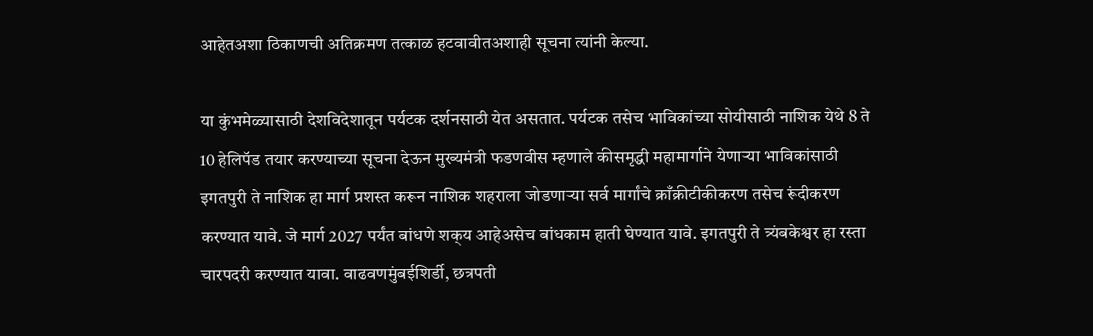आहेतअशा ठिकाणची अतिक्रमण तत्काळ हटवावीतअशाही सूचना त्यांनी केल्या.

या कुंभमेळ्यासाठी देशविदेशातून पर्यटक दर्शनसाठी येत असतात. पर्यटक तसेच भाविकांच्या सोयीसाठी नाशिक येथे 8 ते 10 हेलिपॅड तयार करण्याच्या सूचना देऊन मुख्यमंत्री फडणवीस म्हणाले कीसमृद्धी महामार्गाने येणाऱ्या भाविकांसाठी इगतपुरी ते नाशिक हा मार्ग प्रशस्त करून नाशिक शहराला जोडणाऱ्या सर्व मार्गांचे क्राँक्रीटीकीकरण तसेच रूंदीकरण करण्यात यावे. जे मार्ग 2027 पर्यंत बांधणे शक्‌य आहेअसेच बांधकाम हाती घेण्यात यावे. इगतपुरी ते त्र्यंबकेश्वर हा रस्ता चारपदरी करण्यात यावा. वाढवणमुंबईशिर्डी, छत्रपती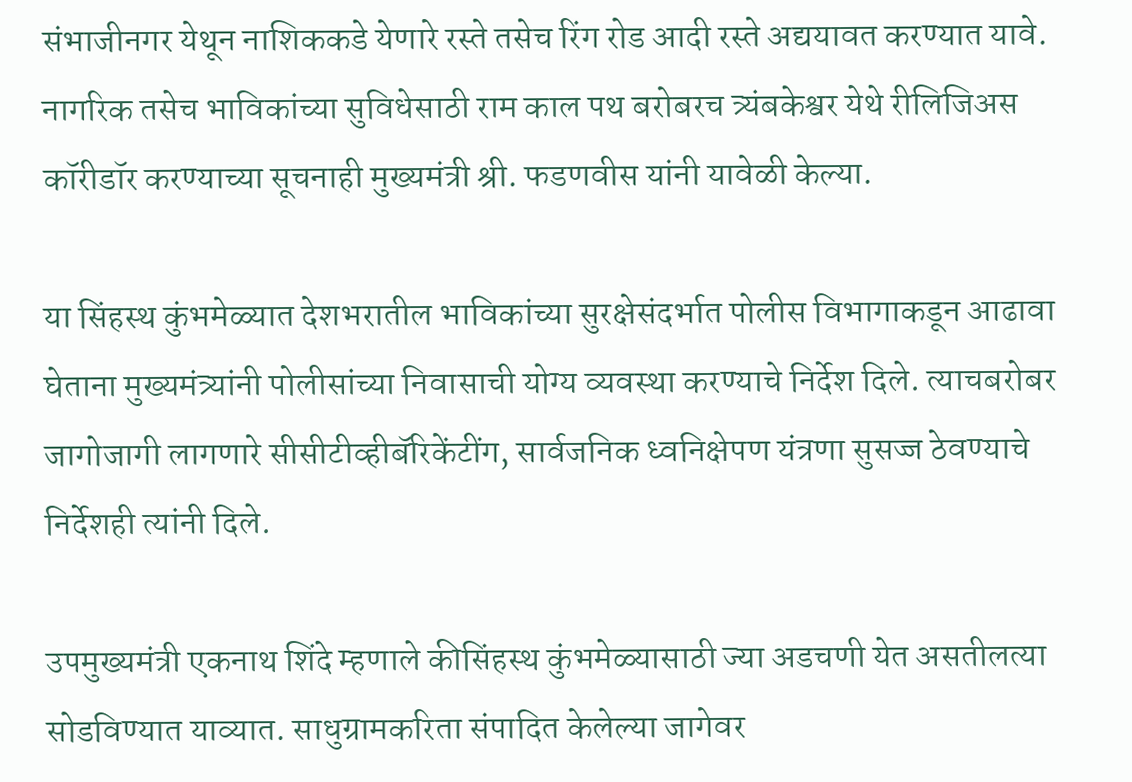संभाजीनगर येथून नाशिककडे येणारे रस्ते तसेच रिंग रोड आदी रस्ते अद्ययावत करण्यात यावे. नागरिक तसेच भाविकांच्या सुविधेसाठी राम काल पथ बरोबरच त्र्यंबकेश्वर येथे रीलिजिअस कॉरीडॉर करण्याच्या सूचनाही मुख्यमंत्री श्री. फडणवीस यांनी यावेळी केल्या.

या सिंहस्थ कुंभमेळ्यात देशभरातील भाविकांच्या सुरक्षेसंदर्भात पोलीस विभागाकडून आढावा घेताना मुख्यमंत्र्यांनी पोलीसांच्या निवासाची योग्य व्यवस्था करण्याचे निर्देश दिले. त्याचबरोबर जागोजागी लागणारे सीसीटीव्हीबॅरिकेंटींग, सार्वजनिक ध्वनिक्षेपण यंत्रणा सुसज्ज ठेवण्याचे निर्देशही त्यांनी दिले.

उपमुख्यमंत्री एकनाथ शिंदे म्हणाले कीसिंहस्थ कुंभमेळ्यासाठी ज्या अडचणी येत असतीलत्या सोडविण्यात याव्यात. साधुग्रामकरिता संपादित केलेल्या जागेवर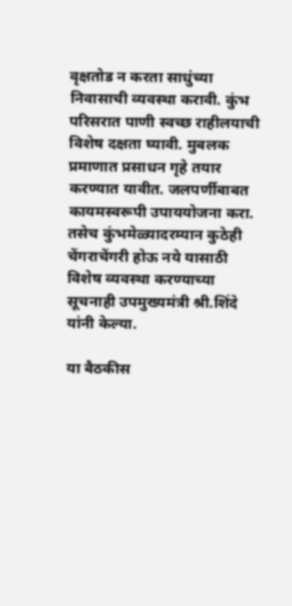वृक्षतोड न करता साधुंच्या निवासाची व्यवस्था करावी. कुंभ परिसरात पाणी स्वच्छ राहीलयाची विशेष दक्षता घ्यावी. मुबलक प्रमाणात प्रसाधन गृहे तयार करण्यात यावीत. जलपर्णीबाबत कायमस्वरूपी उपाययोजना करा. तसेच कुंभमेळ्यादरम्यान कुठेही चेंगराचेंगरी होऊ नये यासाठी विशेष व्यवस्था करण्याच्या सूचनाही उपमुख्यमंत्री श्री.शिंदे यांनी केल्या.

या बैठकीस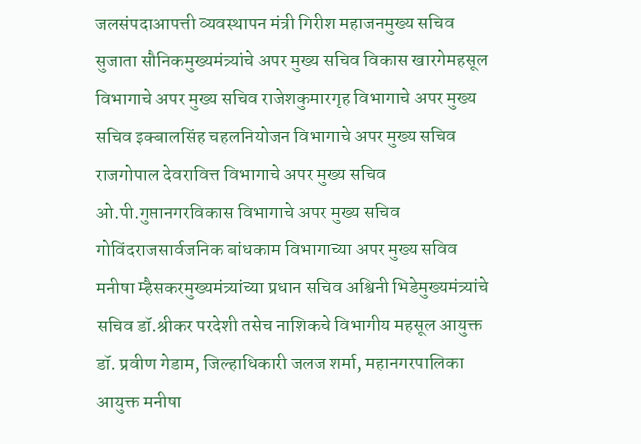जलसंपदाआपत्ती व्यवस्थापन मंत्री गिरीश महाजनमुख्य सचिव सुजाता सौनिकमुख्यमंत्र्यांचे अपर मुख्य सचिव विकास खारगेमहसूल विभागाचे अपर मुख्य सचिव राजेशकुमारगृह विभागाचे अपर मुख्य सचिव इक्बालसिंह चहलनियोजन विभागाचे अपर मुख्य सचिव राजगोपाल देवरावित्त विभागाचे अपर मुख्य सचिव ओ.पी.गुप्तानगरविकास विभागाचे अपर मुख्य सचिव गोविंदराजसार्वजनिक बांधकाम विभागाच्या अपर मुख्य सविव मनीषा म्हैसकरमुख्यमंत्र्यांच्या प्रधान सचिव अश्विनी भिडेमुख्यमंत्र्यांचे सचिव डॉ.श्रीकर परदेशी तसेच नाशिकचे विभागीय महसूल आयुक्त डॉ. प्रवीण गेडाम, जिल्हाधिकारी जलज शर्मा, महानगरपालिका आयुक्त मनीषा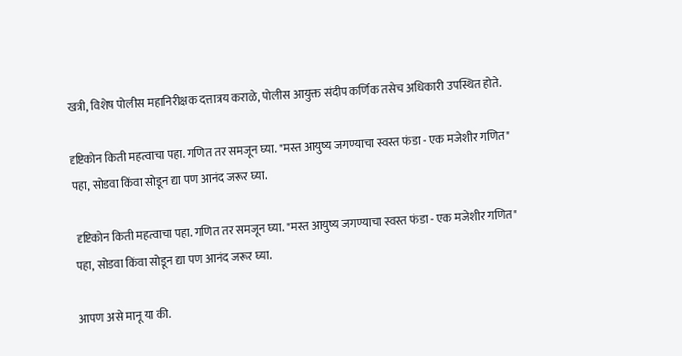खत्री, विशेष पोलीस महानिरीक्षक दत्तात्रय कराळे, पोलीस आयुक्त संदीप कर्णिक तसेच अधिकारी उपस्थित होते.

दृष्टिकोन किती महत्वाचा पहा. गणित तर समजून घ्या. "मस्त आयुष्य जगण्याचा स्वस्त फंडा - एक मजेशीर गणित" पहा, सोडवा किंवा सोडून द्या पण आनंद जरूर घ्या.

 दृष्टिकोन किती महत्वाचा पहा. गणित तर समजून घ्या. "मस्त आयुष्य जगण्याचा स्वस्त फंडा - एक मजेशीर गणित" पहा, सोडवा किंवा सोडून द्या पण आनंद जरूर घ्या.

आपण असे मानू या की.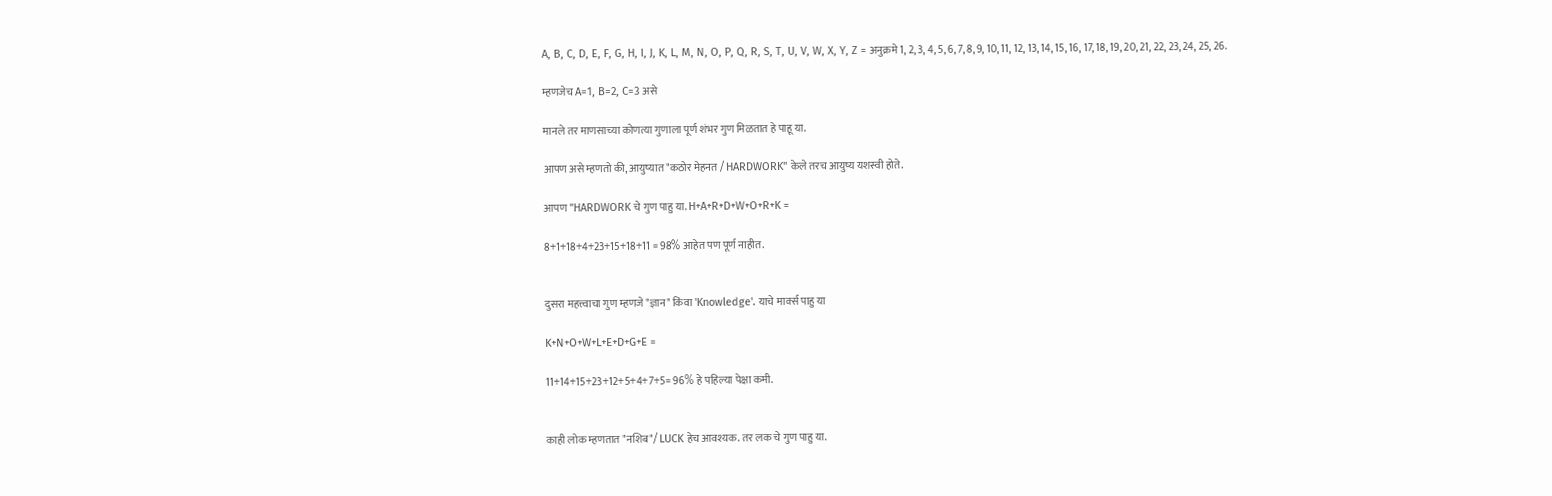A, B, C, D, E, F, G, H, I, J, K, L, M, N, O, P, Q, R, S, T, U, V, W, X, Y, Z = अनुक्रमे 1, 2, 3, 4, 5, 6, 7, 8, 9, 10, 11, 12, 13, 14, 15, 16, 17, 18, 19, 20, 21, 22, 23, 24, 25, 26.

म्हणजेच A=1, B=2, C=3 असे

मानले तर माणसाच्या कोणत्या गुणाला पूर्ण शंभर गुण मिळतात हे पाहू या.

आपण असे म्हणतो की, आयुष्यात "कठोर मेहनत / HARDWORK" केले तरच आयुष्य यशस्वी होते.

आपण "HARDWORK चे गुण पाहु या. H+A+R+D+W+O+R+K =

8+1+18+4+23+15+18+11 = 98% आहेत पण पूर्ण नाहीत.


दुसरा महत्त्वाचा गुण म्हणजे "ज्ञान" किंवा 'Knowledge'. याचे मार्क्स पाहु या

K+N+O+W+L+E+D+G+E =

11+14+15+23+12+5+4+7+5= 96% हे पहिल्या पेक्षा कमी.


काही लोक म्हणतात "नशिब"/ LUCK हेच आवश्यक. तर लक चे गुण पाहु या.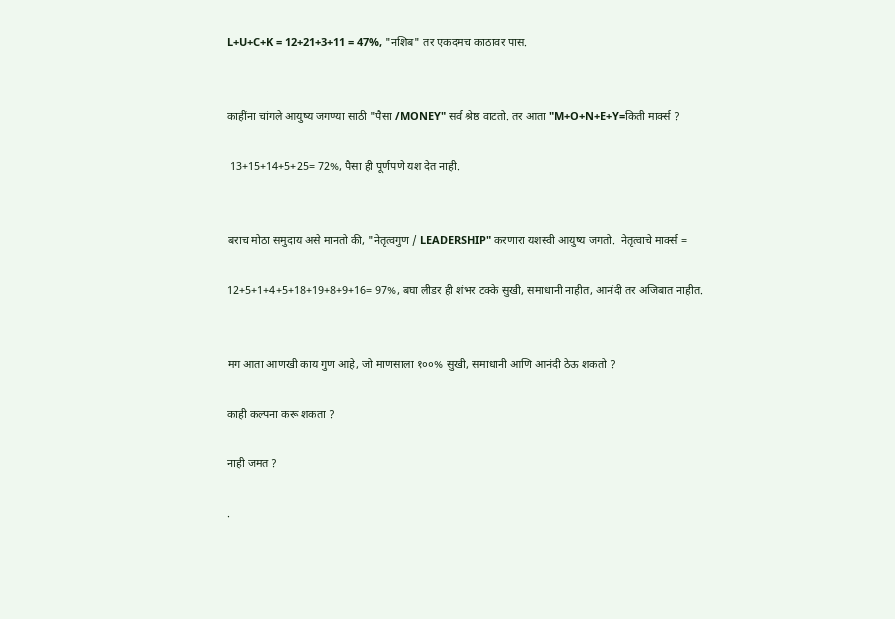L+U+C+K = 12+21+3+11 = 47%, "नशिब" तर एकदमच काठावर पास.


काहींना चांगले आयुष्य जगण्या साठी "पैसा /MONEY" सर्व श्रेष्ठ वाटतो. तर आता "M+O+N+E+Y=किती मार्क्स ?

 13+15+14+5+25= 72%, पैसा ही पूर्णपणे यश देत नाही.


बराच मोठा समुदाय असे मानतो की, "नेतृत्वगुण / LEADERSHIP" करणारा यशस्वी आयुष्य जगतो.  नेतृत्वाचे मार्क्स =

12+5+1+4+5+18+19+8+9+16= 97%, बघा लीडर ही शंभर टक्के सुखी, समाधानी नाहीत, आनंदी तर अजिबात नाहीत.


मग आता आणखी काय गुण आहे, जो माणसाला १००% सुखी, समाधानी आणि आनंदी ठेऊ शकतो ?

काही कल्पना करू शकता ?

नाही जमत ?

.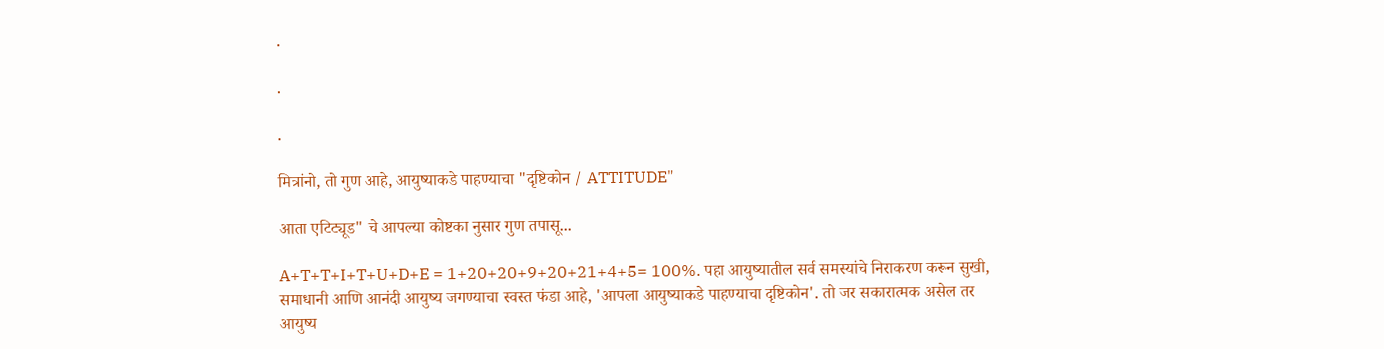.

.

.

मित्रांनो, तो गुण आहे, आयुष्याकडे पाहण्याचा "दृष्टिकोन / ATTITUDE"

आता एटिट्यूड" चे आपल्या कोष्टका नुसार गुण तपासू...

A+T+T+I+T+U+D+E = 1+20+20+9+20+21+4+5= 100%. पहा आयुष्यातील सर्व समस्यांचे निराकरण करून सुखी, समाधानी आणि आनंदी आयुष्य जगण्याचा स्वस्त फंडा आहे, 'आपला आयुष्याकडे पाहण्याचा दृष्टिकोन'. तो जर सकारात्मक असेल तर आयुष्य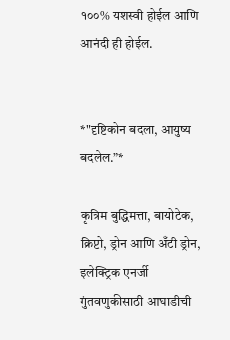१००% यशस्वी होईल आणि आनंदी ही होईल.


*"दृष्टिकोन बदला, आयुष्य बदलेल.”*

कृत्रिम बुद्धिमत्ता, बायोटेक, क्रिप्टो, ड्रोन आणि अँटी ड्रोन, इलेक्ट्रिक एनर्जी गुंतवणुकीसाठी आघाडीची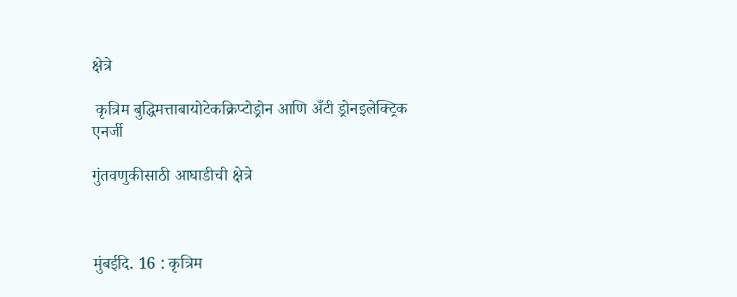क्षेत्रे

 कृत्रिम बुद्धिमत्ताबायोटेकक्रिप्टोड्रोन आणि अँटी ड्रोनइलेक्ट्रिक एनर्जी

गुंतवणुकीसाठी आघाडीची क्षेत्रे



मुंबईदि. 16 : कृत्रिम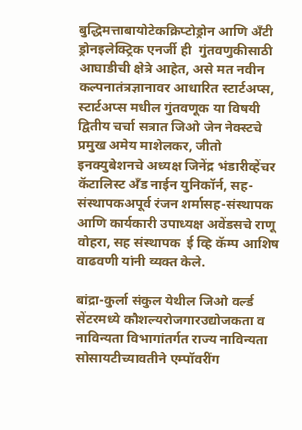बुद्धिमत्ताबायोटेकक्रिप्टोड्रोन आणि अँटी ड्रोनइलेक्ट्रिक एनर्जी ही  गुंतवणुकीसाठी आघाडीची क्षेत्रे आहेत, असे मत नवीन कल्पनातंत्रज्ञानावर आधारित स्टार्टअप्स, स्टार्टअप्स मधील गुंतवणूक या विषयी द्वितीय चर्चा सत्रात जिओ जेन नेक्स्टचे प्रमुख अमेय माशेलकर, जीतो इनक्युबेशनचे अध्यक्ष जिनेंद्र भंडारीव्हेंचर कॅटालिस्ट अँड नाईन युनिकॉर्न, सह-संस्थापकअपूर्व रंजन शर्मासह-संस्थापक आणि कार्यकारी उपाध्यक्ष अवेंडसचे राणू वोहरा, सह संस्थापक  ई व्हि कॅम्प आशिष वाढवणी यांनी व्यक्त केले.

बांद्रा-कुर्ला संकुल येथील जिओ वर्ल्ड सेंटरमध्ये कौशल्यरोजगारउद्योजकता व नाविन्यता विभागांतर्गत राज्य नाविन्यता सोसायटीच्यावतीने एम्पॉवरींग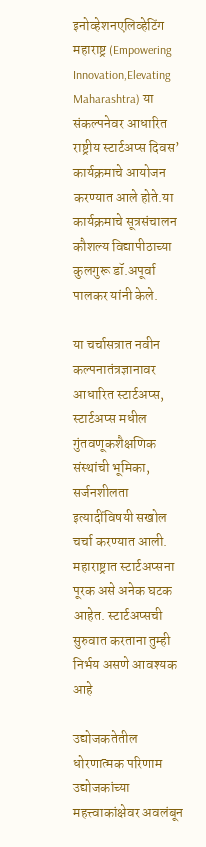इनोव्हेशनएलिव्हेटिंग महाराष्ट्र (Empowering Innovation,Elevating Maharashtra) या संकल्पनेवर आधारित राष्ट्रीय स्टार्टअप्स दिवस’ कार्यक्रमाचे आयोजन करण्यात आले होते.या कार्यक्रमाचे सूत्रसंचालन कौशल्य विद्यापीठाच्या कुलगुरू डॉ.अपूर्वा पालकर यांनी केले.

या चर्चासत्रात नवीन कल्पनातंत्रज्ञानावर आधारित स्टार्टअप्स, स्टार्टअप्स मधील गुंतवणूकशैक्षणिक संस्थांची भूमिका, सर्जनशीलता इत्यादींविषयी सखोल चर्चा करण्यात आली. महाराष्ट्रात स्टार्टअप्सना पूरक असे अनेक घटक आहेत. स्टार्टअप्सची सुरुवात करताना तुम्ही निर्भय असणे आवश्यक आहे

उद्योजकतेतील धोरणात्मक परिणाम उद्योजकांच्या महत्त्वाकांक्षेवर अवलंबून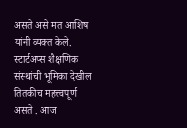असते असे मत आशिष यांनी व्यक्त केले. स्टार्टअप्स शैक्षणिक संस्थांची भूमिका देखील तितकीच महत्त्वपूर्ण असते . आज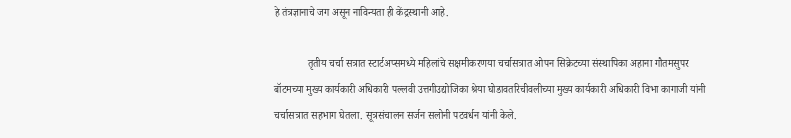हे तंत्रज्ञानाचे जग असून नाविन्यता ही केंद्रस्थानी आहे.

             तृतीय चर्चा सत्रात स्टार्टअप्समध्ये महिलांचे सक्षमीकरणया चर्चासत्रात ओपन सिक्रेटच्या संस्थापिका अहाना गौतमसुपर बॉटमच्या मुख्य कार्यकारी अधिकारी पल्लवी उत्तगीउद्योजिका श्रेया घोडावतरिचीवलीच्या मुख्य कार्यकारी अधिकारी विभा कागाजी यांनी चर्चासत्रात सहभाग घेतला. सूत्रसंचालन सर्जन सलोनी पटवर्धन यांनी केले.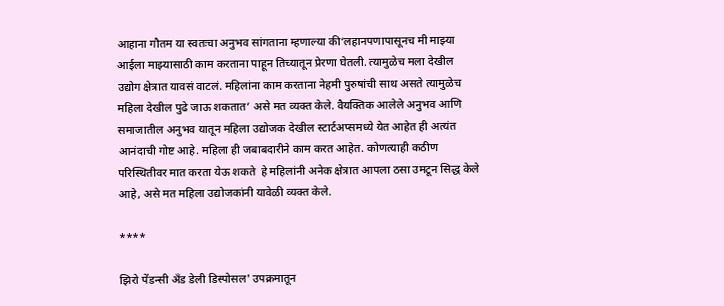आहाना गौतम या स्वतःचा अनुभव सांगताना म्हणाल्या की‘लहानपणापासूनच मी माझ्या आईला माझ्यासाठी काम करताना पाहून तिच्यातून प्रेरणा घेतली. त्यामुळेच मला देखील उद्योग क्षेत्रात यावसं वाटलं. महिलांना काम करताना नेहमी पुरुषांची साथ असते त्यामुळेच महिला देखील पुढे जाऊ शकतात’ असे मत व्यक्त केले. वैयक्तिक आलेले अनुभव आणि समाजातील अनुभव यातून महिला उद्योजक देखील स्टार्टअप्समध्ये येत आहेत ही अत्यंत आनंदाची गोष्ट आहे. महिला ही जबाबदारीने काम करत आहेत. कोणत्याही कठीण परिस्थितीवर मात करता येऊ शकते  हे महिलांनी अनेक क्षेत्रात आपला ठसा उमटून सिद्ध केले आहे, असे मत महिला उद्योजकांनी यावेळी व्यक्त केले.

****

झिरो पेंडन्सी अँड डेली डिस्पोसल' उपक्रमातून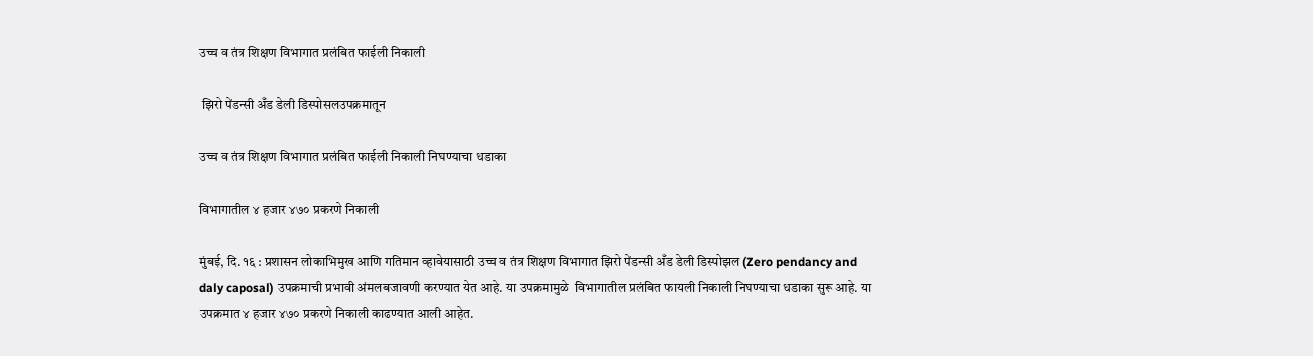उच्च व तंत्र शिक्षण विभागात प्रलंबित फाईली निकाली

 झिरो पेंडन्सी अँड डेली डिस्पोसलउपक्रमातून

उच्च व तंत्र शिक्षण विभागात प्रलंबित फाईली निकाली निघण्याचा धडाका

विभागातील ४ हजार ४७० प्रकरणे निकाली

मुंबई, दि. १६ : प्रशासन लोकाभिमुख आणि गतिमान व्हावेयासाठी उच्च व तंत्र शिक्षण विभागात झिरो पेंडन्सी अँड डेली डिस्पोझल (Zero pendancy and daly caposal) उपक्रमाची प्रभावी अंमलबजावणी करण्यात येत आहे. या उपक्रमामुळे  विभागातील प्रलंबित फायली निकाली निघण्याचा धडाका सुरू आहे. या उपक्रमात ४ हजार ४७० प्रकरणे निकाली काढण्यात आली आहेत.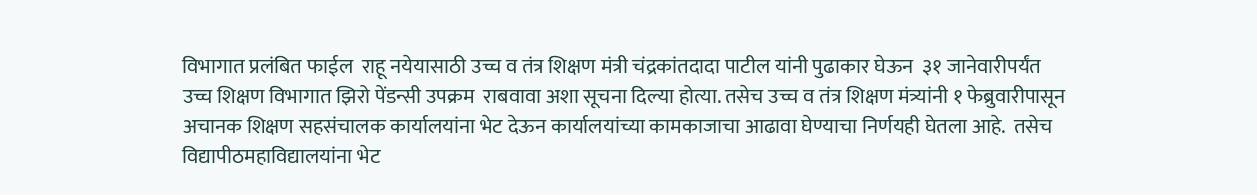विभागात प्रलंबित फाईल  राहू नयेयासाठी उच्च व तंत्र शिक्षण मंत्री चंद्रकांतदादा पाटील यांनी पुढाकार घेऊन  ३१ जानेवारीपर्यंत उच्च शिक्षण विभागात झिरो पेंडन्सी उपक्रम  राबवावा अशा सूचना दिल्या होत्या. तसेच उच्च व तंत्र शिक्षण मंत्र्यांनी १ फेब्रुवारीपासून अचानक शिक्षण सहसंचालक कार्यालयांना भेट देऊन कार्यालयांच्या कामकाजाचा आढावा घेण्याचा निर्णयही घेतला आहे.  तसेच  विद्यापीठमहाविद्यालयांना भेट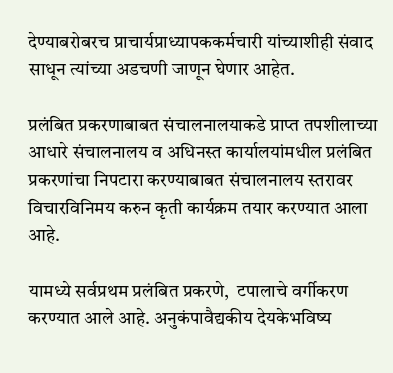देण्याबरोबरच प्राचार्यप्राध्यापककर्मचारी यांच्याशीही संवाद साधून त्यांच्या अडचणी जाणून घेणार आहेत.

प्रलंबित प्रकरणाबाबत संचालनालयाकडे प्राप्त तपशीलाच्या आधारे संचालनालय व अधिनस्त कार्यालयांमधील प्रलंबित प्रकरणांचा निपटारा करण्याबाबत संचालनालय स्तरावर विचारविनिमय करुन कृती कार्यक्रम तयार करण्यात आला आहे.

यामध्ये सर्वप्रथम प्रलंबित प्रकरणे,  टपालाचे वर्गीकरण करण्यात आले आहे. अनुकंपावैद्यकीय देयकेभविष्य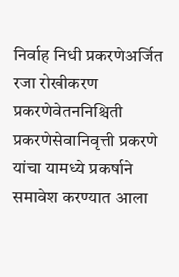निर्वाह निधी प्रकरणेअर्जित रजा रोखीकरण प्रकरणेवेतननिश्चिती प्रकरणेसेवानिवृत्ती प्रकरणे यांचा यामध्ये प्रकर्षाने समावेश करण्यात आला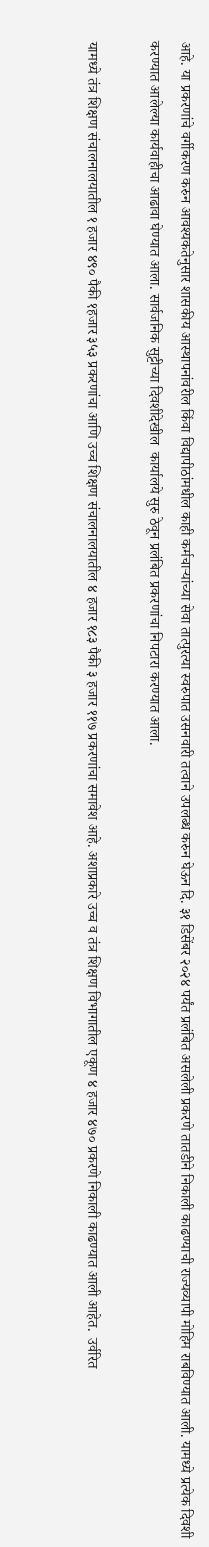आहे. या प्रकरणांचे वर्गीकरण करुन आवश्यकतेनुसार शासकीय आस्थापनांवरील किंवा विद्यापीठांमधील काही कर्मचाऱ्यांच्या सेवा तात्पुरत्या स्वरुपात उसनवारी तत्वाने उपलब्ध करुन घेऊन दि. ३१ डिसेंबर २०२४ पर्यंत प्रलंबित असलेली प्रकरणे तातडीने निकाली काढण्याची राज्यव्यापी मोहिम राबविण्यात आली. यामध्ये प्रत्येक दिवशी करण्यात आलेल्या कार्यवाहीचा आढावा घेण्यात आला. सार्वजनिक सुट्टीच्या दिवशीदेखील  कार्यालये सुरु ठेवून प्रलंबित प्रकरणांचा निपटारा करण्यात आला.

यामध्ये तंत्र शिक्षण संचालनालयातील १ हजार ४९० पैकी १हजार ३५३ प्रकरणांचा आणि उच्च शिक्षण संचालनालयातील ४ हजार १८३ पैकी ३ हजार ११७ प्रकरणांचा समावेश आहे. अशाप्रकारे उच्च व तंत्र शिक्षण विभागातील एकूण ४ हजार ४७० प्रकरणे निकाली काढण्यात आली आहेत.  उर्वरित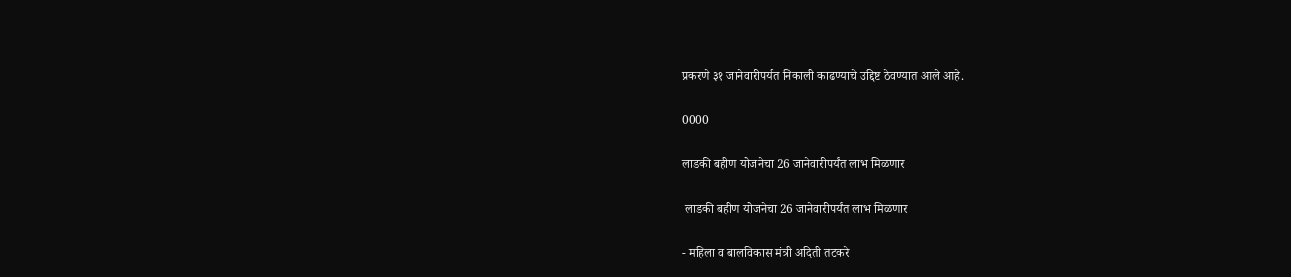प्रकरणे ३१ जानेवारीपर्यत निकाली काढण्याचे उद्दिष्ट ठेवण्यात आले आहे.

0000

लाडकी बहीण योजनेचा 26 जानेवारीपर्यंत लाभ मिळणार

 लाडकी बहीण योजनेचा 26 जानेवारीपर्यंत लाभ मिळणार

- महिला व बालविकास मंत्री अदिती तटकरे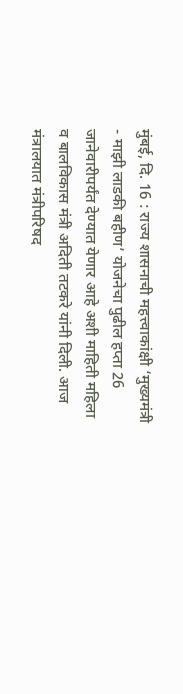मुंबई, दि. 16 : राज्य शासनाची महत्त्वाकांक्षी ‘मुख्यमंत्री - माझी लाडकी बहीण’ योजनेचा पुढील हप्ता 26 जानेवारीपर्यंत देण्यात येणार आहे अशी माहिती महिला व बालविकास मंत्री अदिती तटकरे यांनी दिली. आज मंत्रालयात मंत्रीपरिषद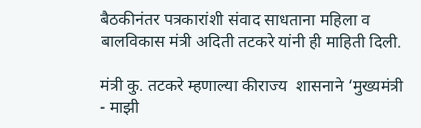बैठकीनंतर पत्रकारांशी संवाद साधताना महिला व बालविकास मंत्री अदिती तटकरे यांनी ही माहिती दिली.

मंत्री कु. तटकरे म्हणाल्या कीराज्य  शासनाने ‘मुख्यमंत्री - माझी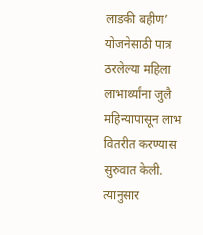लाडकी बहीण’ योजनेसाठी पात्र ठरलेल्या महिला लाभार्थ्यांना जुलै महिन्यापासून लाभ वितरीत करण्यास सुरुवात केली. त्यानुसार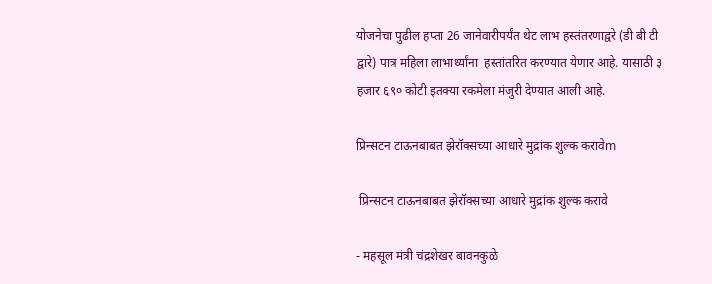योजनेचा पुढील हप्ता 26 जानेवारीपर्यंत थेट लाभ हस्तंतरणाद्वरे (डी बी टी द्वारे) पात्र महिला लाभार्थ्यांना  हस्तांतरित करण्यात येणार आहे. यासाठी ३ हजार ६९० कोटी इतक्या रकमेला मंजुरी देण्यात आली आहे.

प्रिन्सटन टाऊनबाबत झेरॉक्सच्या आधारे मुद्रांक शुल्क करावेm

 प्रिन्सटन टाऊनबाबत झेरॉक्सच्या आधारे मुद्रांक शुल्क करावे

- महसूल मंत्री चंद्रशेखर बावनकुळे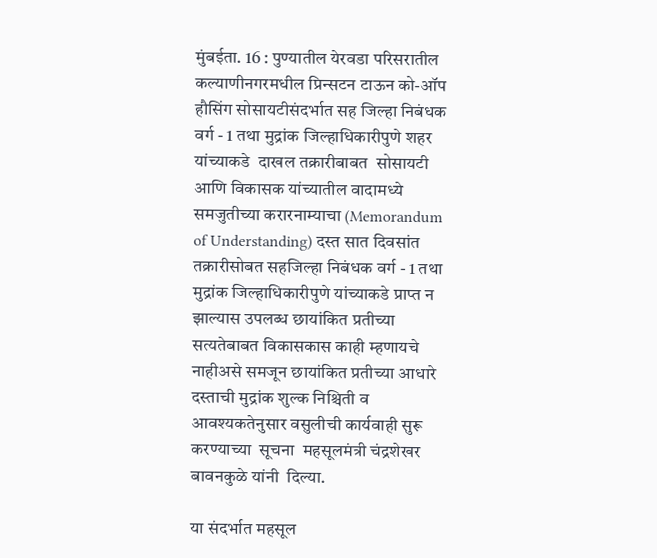मुंबईता. 16 : पुण्यातील येरवडा परिसरातील कल्याणीनगरमधील प्रिन्सटन टाऊन को-ऑप हौसिंग सोसायटीसंदर्भात सह जिल्हा निबंधक वर्ग - 1 तथा मुद्रांक जिल्हाधिकारीपुणे शहर यांच्याकडे  दाखल तक्रारीबाबत  सोसायटी आणि विकासक यांच्यातील वादामध्ये समजुतीच्या करारनाम्याचा (Memorandum of Understanding) दस्त सात दिवसांत तक्रारीसोबत सहजिल्हा निबंधक वर्ग - 1 तथा मुद्रांक जिल्हाधिकारीपुणे यांच्याकडे प्राप्त न झाल्यास उपलब्ध छायांकित प्रतीच्या सत्यतेबाबत विकासकास काही म्हणायचे नाहीअसे समजून छायांकित प्रतीच्या आधारे दस्ताची मुद्रांक शुल्क निश्चिती व आवश्यकतेनुसार वसुलीची कार्यवाही सुरू करण्याच्या  सूचना  महसूलमंत्री चंद्रशेखर बावनकुळे यांनी  दिल्या.

या संदर्भात महसूल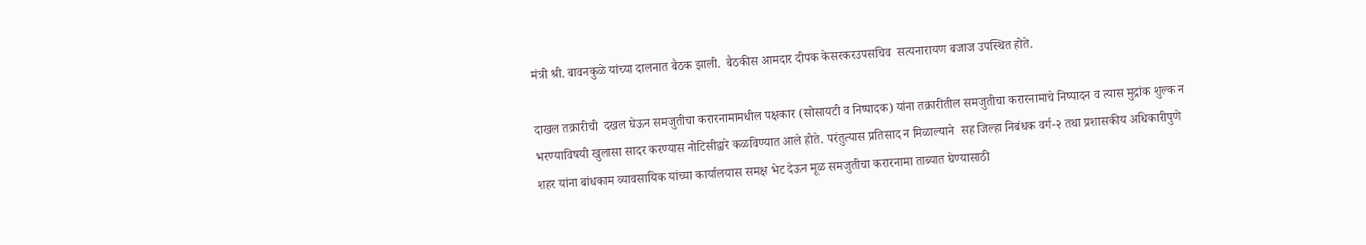मंत्री श्री. बावनकुळे यांच्या दालनात बैठक झाली.  बैठकीस आमदार दीपक केसरकरउपसचिव  सत्यनारायण बजाज उपस्थित होते.

दाखल तक्रारीची  दखल घेऊन समजुतीचा करारनामामधील पक्षकार (सोसायटी व निष्पादक) यांना तक्रारीतील समजुतीचा करारनामाचे निष्पादन व त्यास मुद्रांक शुल्क न भरण्याविषयी खुलासा सादर करण्यास नोटिसीद्वारे कळविण्यात आले होते. परंतुत्यास प्रतिसाद न मिळाल्याने  सह जिल्हा निबंधक वर्ग-२ तथा प्रशासकीय अधिकारीपुणे शहर यांना बांधकाम व्यावसायिक यांच्या कार्यालयास समक्ष भेट देऊन मूळ समजुतीचा करारनामा ताब्यात घेण्यासाठी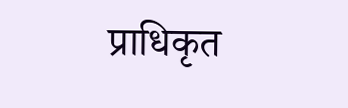प्राधिकृत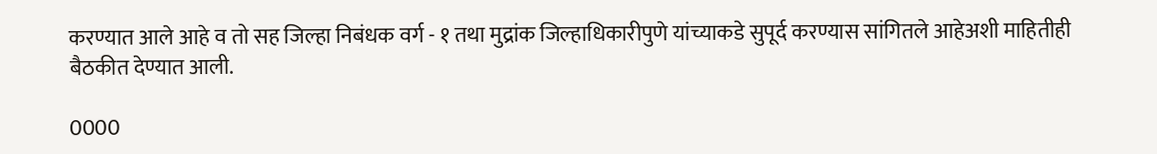करण्यात आले आहे व तो सह जिल्हा निबंधक वर्ग - १ तथा मुद्रांक जिल्हाधिकारीपुणे यांच्याकडे सुपूर्द करण्यास सांगितले आहेअशी माहितीही बैठकीत देण्यात आली.

0000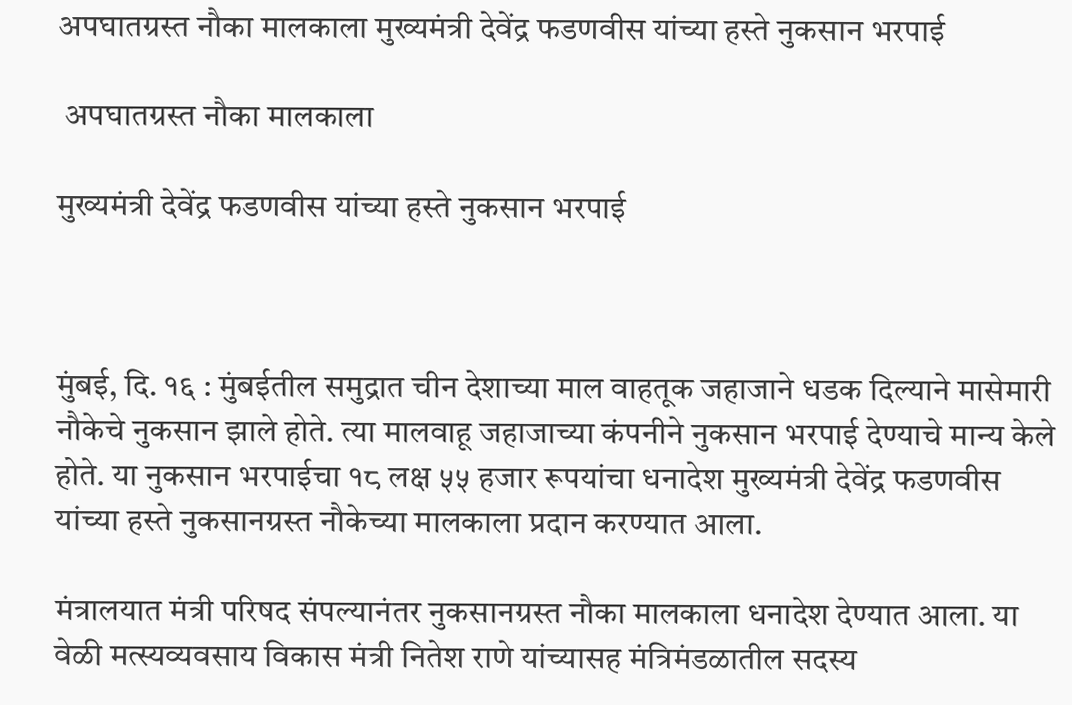अपघातग्रस्त नौका मालकाला मुख्यमंत्री देवेंद्र फडणवीस यांच्या हस्ते नुकसान भरपाई

 अपघातग्रस्त नौका मालकाला

मुख्यमंत्री देवेंद्र फडणवीस यांच्या हस्ते नुकसान भरपाई



मुंबई, दि. १६ : मुंबईतील समुद्रात चीन देशाच्या माल वाहतूक जहाजाने धडक दिल्याने मासेमारी नौकेचे नुकसान झाले होते. त्या मालवाहू जहाजाच्या कंपनीने नुकसान भरपाई देण्याचे मान्य केले होते. या नुकसान भरपाईचा १८ लक्ष ५५ हजार रूपयांचा धनादेश मुख्यमंत्री देवेंद्र फडणवीस यांच्या हस्ते नुकसानग्रस्त नौकेच्या मालकाला प्रदान करण्यात आला.

मंत्रालयात मंत्री परिषद संपल्यानंतर नुकसानग्रस्त नौका मालकाला धनादेश देण्यात आला. या वेळी मत्स्यव्यवसाय विकास मंत्री नितेश राणे यांच्यासह मंत्रिमंडळातील सदस्य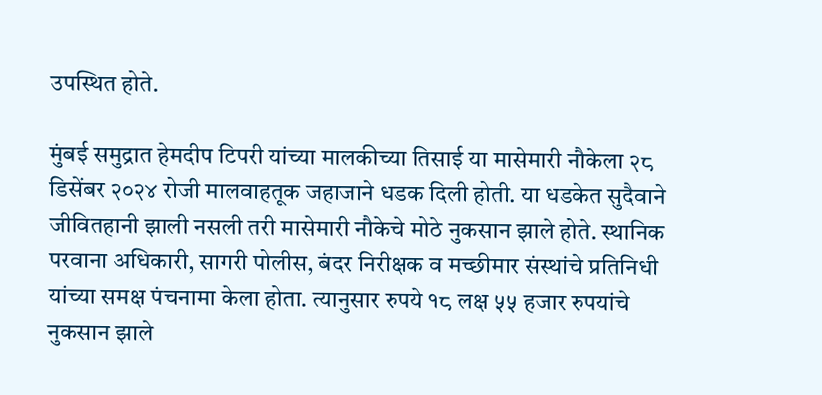उपस्थित होते.

मुंबई समुद्रात हेमदीप टिपरी यांच्या मालकीच्या तिसाई या मासेमारी नौकेला २८ डिसेंबर २०२४ रोजी मालवाहतूक जहाजाने धडक दिली होती. या धडकेत सुदैवाने जीवितहानी झाली नसली तरी मासेमारी नौकेचे मोठे नुकसान झाले होते. स्थानिक परवाना अधिकारी, सागरी पोलीस, बंदर निरीक्षक व मच्छीमार संस्थांचे प्रतिनिधी यांच्या समक्ष पंचनामा केला होता. त्यानुसार रुपये १८ लक्ष ५५ हजार रुपयांचे नुकसान झाले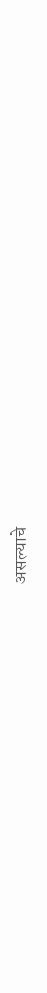असल्याचे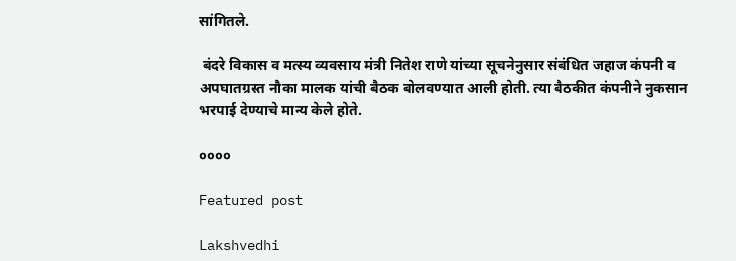सांगितले.

 बंदरे विकास व मत्स्य व्यवसाय मंत्री नितेश राणे यांच्या सूचनेनुसार संबंधित जहाज कंपनी व अपघातग्रस्त नौका मालक यांची बैठक बोलवण्यात आली होती. त्या बैठकीत कंपनीने नुकसान भरपाई देण्याचे मान्य केले होते.

००००

Featured post

Lakshvedhi